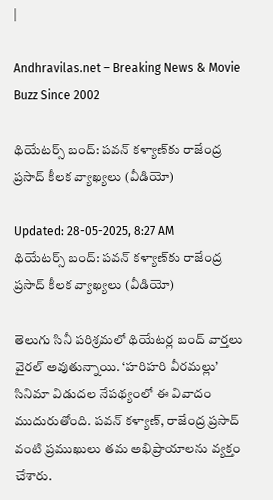|

Andhravilas.net – Breaking News & Movie Buzz Since 2002

థియేటర్స్ బంద్: పవన్ కళ్యాణ్‌కు రాజేంద్ర ప్రసాద్ కీలక వ్యాఖ్యలు (వీడియో)

Updated: 28-05-2025, 8:27 AM
థియేటర్స్ బంద్: పవన్ కళ్యాణ్‌కు రాజేంద్ర ప్రసాద్ కీలక వ్యాఖ్యలు (వీడియో)

తెలుగు సినీ పరిశ్రమలో థియేటర్ల బంద్ వార్తలు వైరల్ అవుతున్నాయి. ‘హరిహరి వీరమల్లు’ సినిమా విడుదల నేపథ్యంలో ఈ వివాదం ముదురుతోంది. పవన్ కళ్యాణ్, రాజేంద్ర ప్రసాద్ వంటి ప్రముఖులు తమ అభిప్రాయాలను వ్యక్తం చేశారు.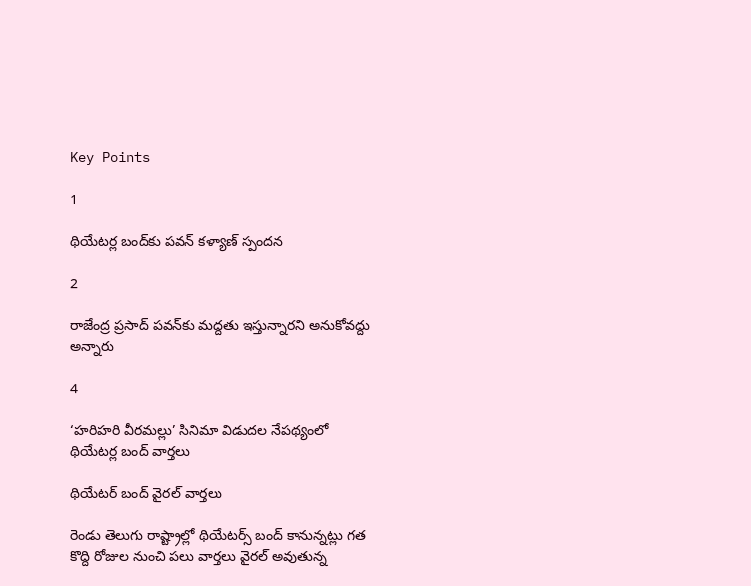Key Points

1

థియేటర్ల బంద్‌కు పవన్ కళ్యాణ్ స్పందన

2

రాజేంద్ర ప్రసాద్ పవన్‌కు మద్దతు ఇస్తున్నారని అనుకోవద్దు అన్నారు

4

‘హరిహరి వీరమల్లు’ సినిమా విడుదల నేపథ్యంలో థియేటర్ల బంద్ వార్తలు

థియేటర్ బంద్ వైరల్ వార్తలు

రెండు తెలుగు రాష్ట్రాల్లో థియేటర్స్ బంద్ కానున్నట్లు గత కొద్ది రోజుల నుంచి పలు వార్తలు వైరల్ అవుతున్న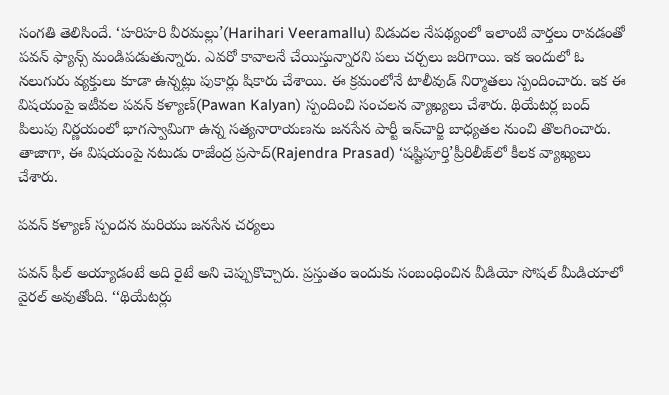సంగతి తెలిసిందే. ‘హరిహరి వీరమల్లు’(Harihari Veeramallu) విడుదల నేపథ్యంలో ఇలాంటి వార్తలు రావడంతో పవన్ ఫ్యాన్స్ మండిపడుతున్నారు. ఎవరో కావాలనే చేయిస్తున్నారని పలు చర్చలు జరిగాయి. ఇక ఇందులో ఓ నలుగురు వ్యక్తులు కూడా ఉన్నట్లు పుకార్లు షికారు చేశాయి. ఈ క్రమంలోనే టాలీవుడ్ నిర్మాతలు స్పందించారు. ఇక ఈ విషయంపై ఇటీవల పవన్ కళ్యాణ్(Pawan Kalyan) స్పందించి సంచలన వ్యాఖ్యలు చేశారు. థియేటర్ల బంద్ పిలుపు నిర్ణయంలో భాగస్వామిగా ఉన్న సత్యనారాయణను జనసేన పార్టీ ఇన్‌చార్జి బాధ్యతల నుంచి తొలగించారు. తాజాగా, ఈ విషయంపై నటుడు రాజేంద్ర ప్రసాద్(Rajendra Prasad) ‘షష్టిపూర్తి’ప్రీరిలీజ్‌లో కీలక వ్యాఖ్యలు చేశారు.

పవన్ కళ్యాణ్ స్పందన మరియు జనసేన చర్యలు

పవన్ ఫీల్ అయ్యాడంటే అది రైటే అని చెప్పుకొచ్చారు. ప్రస్తుతం ఇందుకు సంబంధించిన వీడియో సోషల్ మీడియాలో వైరల్ అవుతోంది. ‘‘థియేటర్లు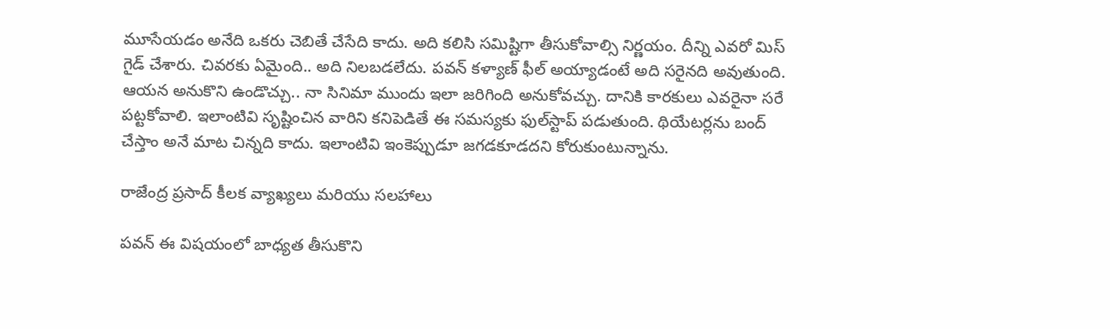మూసేయడం అనేది ఒకరు చెబితే చేసేది కాదు. అది కలిసి సమిష్టిగా తీసుకోవాల్సి నిర్ణయం. దీన్ని ఎవరో మిస్ గైడ్ చేశారు. చివరకు ఏమైంది.. అది నిలబడలేదు. పవన్ కళ్యాణ్ ఫీల్ అయ్యాడంటే అది సరైనది అవుతుంది. ఆయన అనుకొని ఉండొచ్చు.. నా సినిమా ముందు ఇలా జరిగింది అనుకోవచ్చు. దానికి కారకులు ఎవరైనా సరే పట్టకోవాలి. ఇలాంటివి సృష్టించిన వారిని కనిపెడితే ఈ సమస్యకు ఫుల్‌స్టాప్ పడుతుంది. థియేటర్లను బంద్ చేస్తాం అనే మాట చిన్నది కాదు. ఇలాంటివి ఇంకెప్పుడూ జగడకూడదని కోరుకుంటున్నాను.

రాజేంద్ర ప్రసాద్ కీలక వ్యాఖ్యలు మరియు సలహాలు

పవన్ ఈ విషయంలో బాధ్యత తీసుకొని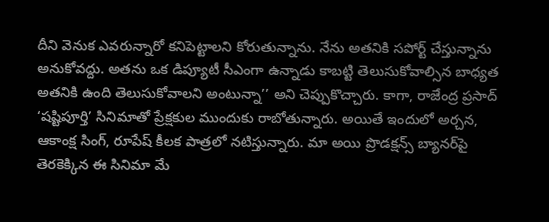దీని వెనుక ఎవరున్నారో కనిపెట్టాలని కోరుతున్నాను. నేను అతనికి సపోర్ట్ చేస్తున్నాను అనుకోవద్దు. అతను ఒక డిప్యూటీ సీఎంగా ఉన్నాడు కాబట్టి తెలుసుకోవాల్సిన బాధ్యత అతనికి ఉంది తెలుసుకోవాలని అంటున్నా’’ అని చెప్పుకొచ్చారు. కాగా, రాజేంద్ర ప్రసాద్ ‘షష్టిపూర్తి’ సినిమాతో ప్రేక్షకుల ముందుకు రాబోతున్నారు. అయితే ఇందులో అర్చన, ఆకాంక్ష సింగ్, రూపేష్ కీలక పాత్రలో నటిస్తున్నారు. మా అయి ప్రొడక్షన్స్ బ్యానర్‌పై తెరకెక్కిన ఈ సినిమా మే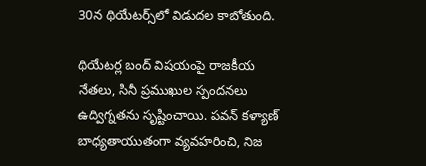30న థియేటర్స్‌లో విడుదల కాబోతుంది.

థియేటర్ల బంద్ విషయంపై రాజకీయ నేతలు, సినీ ప్రముఖుల స్పందనలు ఉద్విగ్నతను సృష్టించాయి. పవన్ కళ్యాణ్ బాధ్యతాయుతంగా వ్యవహరించి, నిజ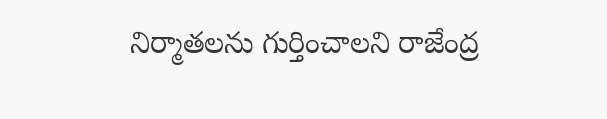నిర్మాతలను గుర్తించాలని రాజేంద్ర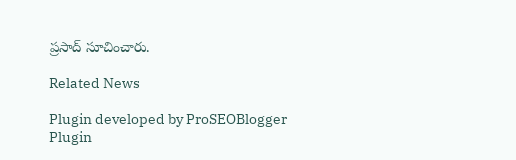ప్రసాద్ సూచించారు.

Related News

Plugin developed by ProSEOBlogger
Plugin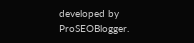developed by ProSEOBlogger.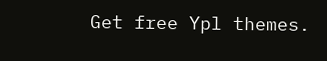Get free Ypl themes.